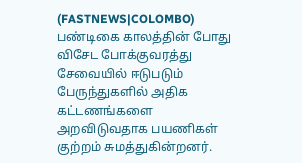(FASTNEWS|COLOMBO) பண்டிகை காலத்தின் போது விசேட போக்குவரத்து சேவையில் ஈடுபடும் பேருந்துகளில் அதிக கட்டணங்களை அறவிடுவதாக பயணிகள் குற்றம் சுமத்துகின்றனர்.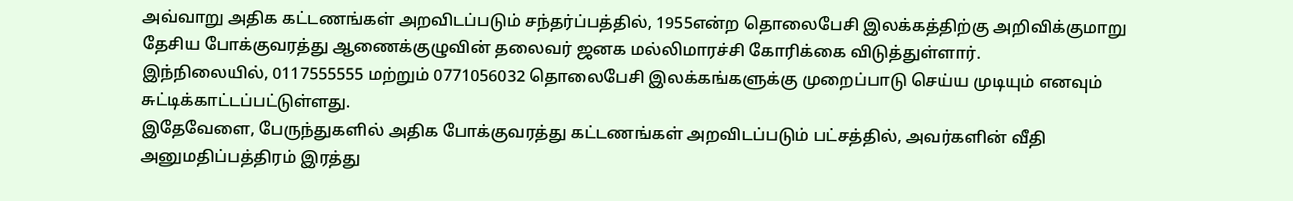அவ்வாறு அதிக கட்டணங்கள் அறவிடப்படும் சந்தர்ப்பத்தில், 1955என்ற தொலைபேசி இலக்கத்திற்கு அறிவிக்குமாறு தேசிய போக்குவரத்து ஆணைக்குழுவின் தலைவர் ஜனக மல்லிமாரச்சி கோரிக்கை விடுத்துள்ளார்.
இந்நிலையில், 0117555555 மற்றும் 0771056032 தொலைபேசி இலக்கங்களுக்கு முறைப்பாடு செய்ய முடியும் எனவும் சுட்டிக்காட்டப்பட்டுள்ளது.
இதேவேளை, பேருந்துகளில் அதிக போக்குவரத்து கட்டணங்கள் அறவிடப்படும் பட்சத்தில், அவர்களின் வீதி அனுமதிப்பத்திரம் இரத்து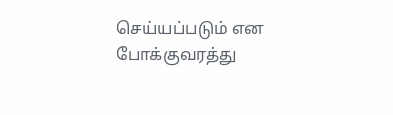செய்யப்படும் என போக்குவரத்து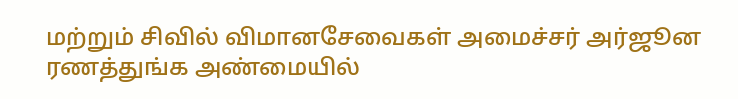மற்றும் சிவில் விமானசேவைகள் அமைச்சர் அர்ஜூன ரணத்துங்க அண்மையில்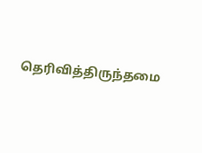தெரிவித்திருந்தமை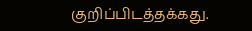குறிப்பிடத்தக்கது.